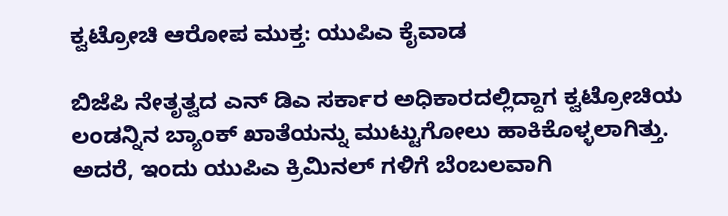ಕ್ವಟ್ರೋಚಿ ಆರೋಪ ಮುಕ್ತ: ಯುಪಿಎ ಕೈವಾಡ

ಬಿಜೆಪಿ ನೇತೃತ್ವದ ಎನ್ ಡಿಎ ಸರ್ಕಾರ ಅಧಿಕಾರದಲ್ಲಿದ್ದಾಗ ಕ್ವಟ್ರೋಚಿಯ ಲಂಡನ್ನಿನ ಬ್ಯಾಂಕ್ ಖಾತೆಯನ್ನು ಮುಟ್ಟುಗೋಲು ಹಾಕಿಕೊಳ್ಳಲಾಗಿತ್ತು. ಅದರೆ, ಇಂದು ಯುಪಿಎ ಕ್ರಿಮಿನಲ್ ಗಳಿಗೆ ಬೆಂಬಲವಾಗಿ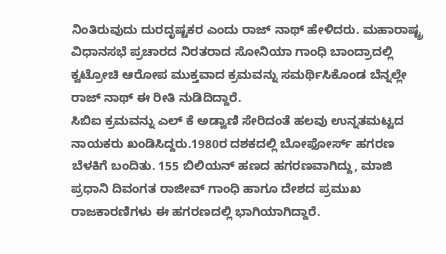ನಿಂತಿರುವುದು ದುರದೃಷ್ಟಕರ ಎಂದು ರಾಜ್ ನಾಥ್ ಹೇಳಿದರು. ಮಹಾರಾಷ್ಟ್ರ ವಿಧಾನಸಭೆ ಪ್ರಚಾರದ ನಿರತರಾದ ಸೋನಿಯಾ ಗಾಂಧಿ ಬಾಂದ್ರಾದಲ್ಲಿ ಕ್ವಟ್ರೋಚಿ ಆರೋಪ ಮುಕ್ತವಾದ ಕ್ರಮವನ್ನು ಸಮರ್ಥಿಸಿಕೊಂಡ ಬೆನ್ನಲ್ಲೇ ರಾಜ್ ನಾಥ್ ಈ ರೀತಿ ನುಡಿದಿದ್ದಾರೆ.
ಸಿಬಿಐ ಕ್ರಮವನ್ನು ಎಲ್ ಕೆ ಅಡ್ವಾಣಿ ಸೇರಿದಂತೆ ಹಲವು ಉನ್ನತಮಟ್ಟದ ನಾಯಕರು ಖಂಡಿಸಿದ್ದರು.1980ರ ದಶಕದಲ್ಲಿ ಬೋಫೋರ್ಸ್ ಹಗರಣ ಬೆಳಕಿಗೆ ಬಂದಿತು. 155 ಬಿಲಿಯನ್ ಹಣದ ಹಗರಣವಾಗಿದ್ದು, ಮಾಜಿ ಪ್ರಧಾನಿ ದಿವಂಗತ ರಾಜೀವ್ ಗಾಂಧಿ ಹಾಗೂ ದೇಶದ ಪ್ರಮುಖ ರಾಜಕಾರಣಿಗಳು ಈ ಹಗರಣದಲ್ಲಿ ಭಾಗಿಯಾಗಿದ್ದಾರೆ.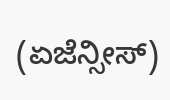(ಏಜೆನ್ಸೀಸ್)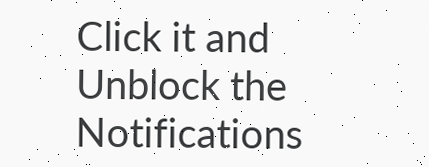Click it and Unblock the Notifications